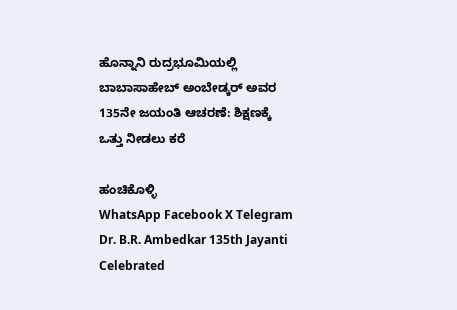ಹೊನ್ನಾನಿ ರುದ್ರಭೂಮಿಯಲ್ಲಿ ಬಾಬಾಸಾಹೇಬ್ ಅಂಬೇಡ್ಕರ್ ಅವರ 135ನೇ ಜಯಂತಿ ಆಚರಣೆ: ಶಿಕ್ಷಣಕ್ಕೆ ಒತ್ತು ನೀಡಲು ಕರೆ

ಹಂಚಿಕೊಳ್ಳಿ
WhatsApp Facebook X Telegram
Dr. B.R. Ambedkar 135th Jayanti Celebrated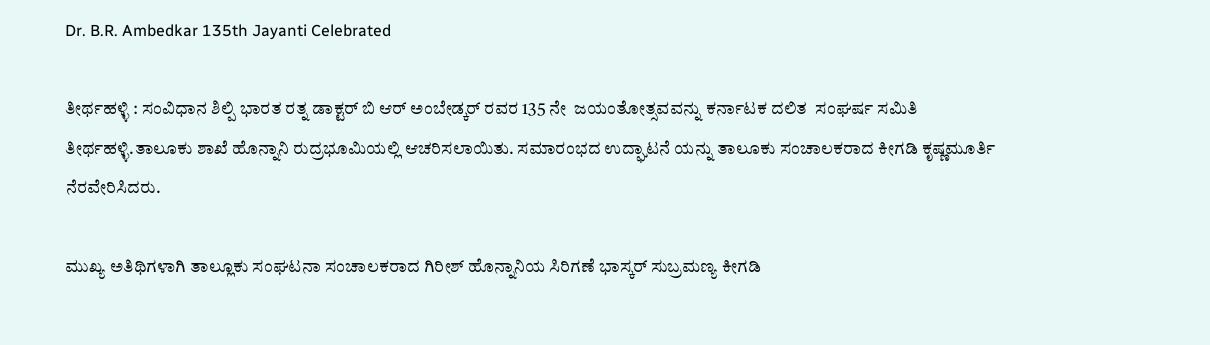Dr. B.R. Ambedkar 135th Jayanti Celebrated

ತೀರ್ಥಹಳ್ಳಿ : ಸಂವಿಧಾನ ಶಿಲ್ಪಿ ಭಾರತ ರತ್ನ ಡಾಕ್ಟರ್ ಬಿ ಆರ್ ಅಂಬೇಡ್ಕರ್ ರವರ 135 ನೇ  ಜಯಂತೋತ್ಸವವನ್ನು ಕರ್ನಾಟಕ ದಲಿತ  ಸಂಘರ್ಷ ಸಮಿತಿ ತೀರ್ಥಹಳ್ಳಿ.ತಾಲೂಕು ಶಾಖೆ ಹೊನ್ನಾನಿ ರುದ್ರಭೂಮಿಯಲ್ಲಿ ಆಚರಿಸಲಾಯಿತು. ಸಮಾರಂಭದ ಉದ್ಘಾಟನೆ ಯನ್ನು ತಾಲೂಕು ಸಂಚಾಲಕರಾದ ಕೀಗಡಿ ಕೃಷ್ಣಮೂರ್ತಿ ನೆರವೇರಿಸಿದರು.

ಮುಖ್ಯ ಅತಿಥಿಗಳಾಗಿ ತಾಲ್ಲೂಕು ಸಂಘಟನಾ ಸಂಚಾಲಕರಾದ ಗಿರೀಶ್ ಹೊನ್ನಾನಿಯ ಸಿರಿಗಣೆ ಭಾಸ್ಕರ್ ಸುಬ್ರಮಣ್ಯ ಕೀಗಡಿ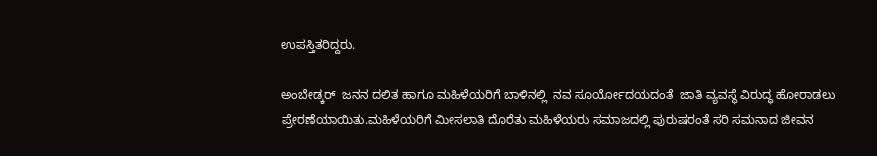ಉಪಸ್ತಿತರಿದ್ದರು.

ಅಂಬೇಡ್ಕರ್  ಜನನ ದಲಿತ ಹಾಗೂ ಮಹಿಳೆಯರಿಗೆ ಬಾಳಿನಲ್ಲಿ  ನವ ಸೂರ್ಯೋದಯದಂತೆ  ಜಾತಿ ವ್ಯವಸ್ಥೆ ವಿರುದ್ಧ ಹೋರಾಡಲು ಪ್ರೇರಣೆಯಾಯಿತು.ಮಹಿಳೆಯರಿಗೆ ಮೀಸಲಾತಿ ದೊರೆತು ಮಹಿಳೆಯರು ಸಮಾಜದಲ್ಲಿ ಪುರುಷರಂತೆ ಸರಿ ಸಮನಾದ ಜೀವನ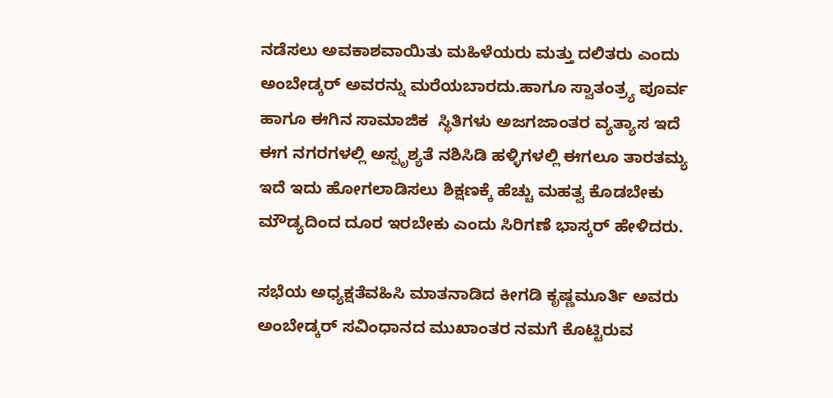ನಡೆಸಲು ಅವಕಾಶವಾಯಿತು ಮಹಿಳೆಯರು ಮತ್ತು ದಲಿತರು ಎಂದು ಅಂಬೇಡ್ಕರ್ ಅವರನ್ನು ಮರೆಯಬಾರದು.ಹಾಗೂ ಸ್ವಾತಂತ್ರ್ಯ ಪೂರ್ವ ಹಾಗೂ ಈಗಿನ ಸಾಮಾಜಿಕ  ಸ್ಥಿತಿಗಳು ಅಜಗಜಾಂತರ ವ್ಯತ್ಯಾಸ ಇದೆ ಈಗ ನಗರಗಳಲ್ಲಿ ಅಸ್ಪೃಶ್ಯತೆ ನಶಿಸಿಡಿ ಹಳ್ಳಿಗಳಲ್ಲಿ ಈಗಲೂ ತಾರತಮ್ಯ ಇದೆ ಇದು ಹೋಗಲಾಡಿಸಲು ಶಿಕ್ಷಣಕ್ಕೆ ಹೆಚ್ಚು ಮಹತ್ವ ಕೊಡಬೇಕು ಮೌಡ್ಯದಿಂದ ದೂರ ಇರಬೇಕು ಎಂದು ಸಿರಿಗಣೆ ಭಾಸ್ಕರ್ ಹೇಳಿದರು.

ಸಭೆಯ ಅಧ್ಯಕ್ಷತೆವಹಿಸಿ ಮಾತನಾಡಿದ ಕೀಗಡಿ ಕೃಷ್ಣಮೂರ್ತಿ ಅವರು ಅಂಬೇಡ್ಕರ್ ಸವಿಂಧಾನದ ಮುಖಾಂತರ ನಮಗೆ ಕೊಟ್ಟಿರುವ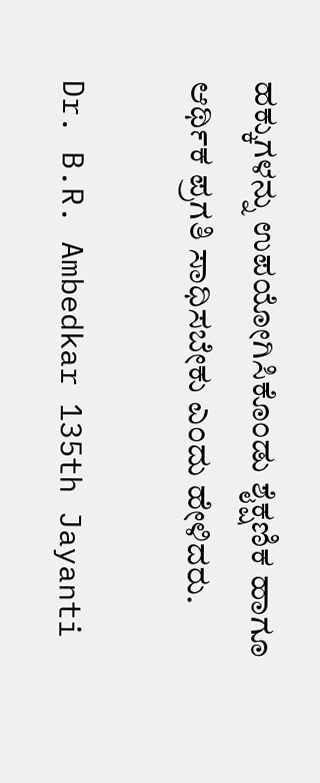ಹಕ್ಕುಗಳನ್ನು ಉಪಯೋಗಿಸಿಕೊಂಡು ಶೈಕ್ಷಣಿಕ ಹಾಗೂ ಆರ್ಥಿಕ ಪ್ರಗತಿ ಸಾಧಿಸಬೇಕು ಎಂದು ಹೇಳಿದರು.

Dr. B.R. Ambedkar 135th Jayanti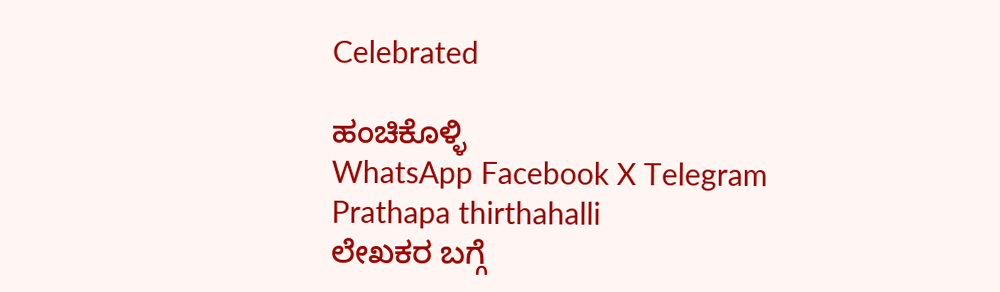Celebrated

ಹಂಚಿಕೊಳ್ಳಿ
WhatsApp Facebook X Telegram
Prathapa thirthahalli
ಲೇಖಕರ ಬಗ್ಗೆ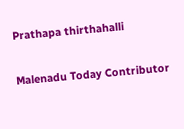Prathapa thirthahalli

Malenadu Today Contributor